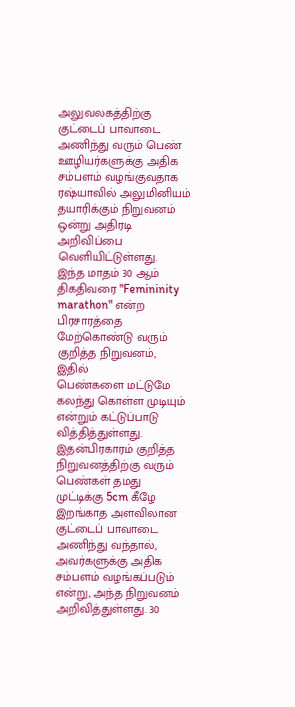அலுவலகத்திற்கு குட்டைப் பாவாடை அணிந்து வரும் பெண் ஊழியர்களுக்கு அதிக சம்பளம் வழங்குவதாக ரஷ்யாவில் அலுமினியம் தயாரிக்கும் நிறுவனம் ஒன்று அதிரடி அறிவிப்பை வெளியிட்டுள்ளது.
இந்த மாதம் 30 ஆம் திகதிவரை "Femininity marathon" என்ற பிரசாரத்தை மேற்கொண்டு வரும் குறித்த நிறுவனம், இதில்
பெண்களை மட்டுமே கலந்து கொள்ள முடியும் என்றும் கட்டுப்பாடு வித்தித்துள்ளது.
இதன்பிரகாரம் குறித்த நிறுவனத்திற்கு வரும் பெண்கள் தமது முட்டிக்கு 5cm கீழே இறங்காத அளவிலான குட்டைப் பாவாடை அணிந்து வந்தால், அவர்களுக்கு அதிக சம்பளம் வழங்கப்படும் என்று, அந்த நிறுவனம் அறிவித்துள்ளது. 30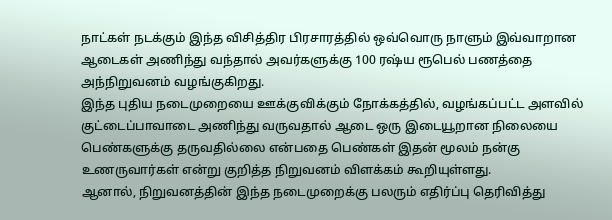நாட்கள் நடக்கும் இந்த விசித்திர பிரசாரத்தில் ஒவ்வொரு நாளும் இவ்வாறான ஆடைகள் அணிந்து வந்தால் அவர்களுக்கு 100 ரஷ்ய ரூபெல் பணத்தை அந்நிறுவனம் வழங்குகிறது.
இந்த புதிய நடைமுறையை ஊக்குவிக்கும் நோக்கத்தில், வழங்கப்பட்ட அளவில் குட்டைப்பாவாடை அணிந்து வருவதால் ஆடை ஒரு இடையூறான நிலையை பெண்களுக்கு தருவதில்லை என்பதை பெண்கள் இதன் மூலம் நன்கு உணருவார்கள் என்று குறித்த நிறுவனம் விளக்கம் கூறியுள்ளது.
ஆனால், நிறுவனத்தின் இந்த நடைமுறைக்கு பலரும் எதிர்ப்பு தெரிவித்து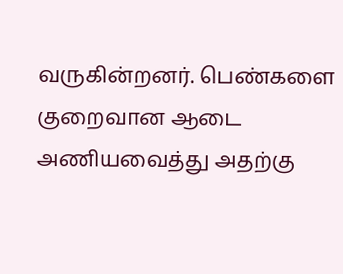வருகின்றனர். பெண்களை குறைவான ஆடை அணியவைத்து அதற்கு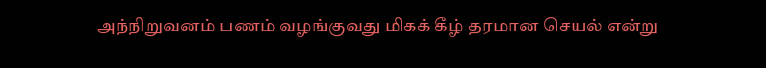அந்நிறுவனம் பணம் வழங்குவது மிகக் கீழ் தரமான செயல் என்று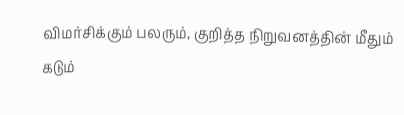விமர்சிக்கும் பலரும், குறித்த நிறுவனத்தின் மீதும் கடும்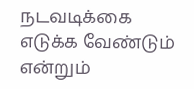நடவடிக்கை எடுக்க வேண்டும் என்றும்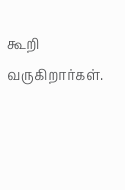கூறி வருகிறார்கள்.